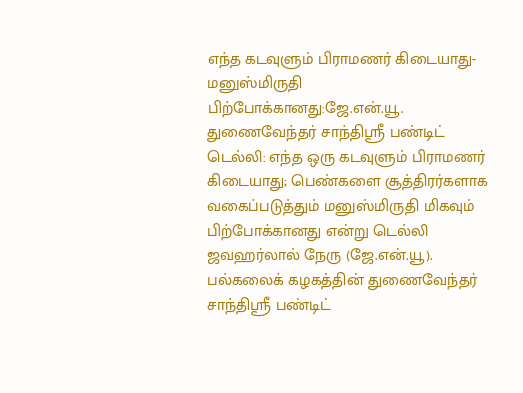எந்த கடவுளும் பிராமணர் கிடையாது- மனுஸ்மிருதி பிற்போக்கானது:ஜே.என்.யூ. துணைவேந்தர் சாந்திஸ்ரீ பண்டிட்
டெல்லி: எந்த ஒரு கடவுளும் பிராமணர் கிடையாது; பெண்களை சூத்திரர்களாக வகைப்படுத்தும் மனுஸ்மிருதி மிகவும் பிற்போக்கானது என்று டெல்லி ஜவஹர்லால் நேரு (ஜே.என்.யூ). பல்கலைக் கழகத்தின் துணைவேந்தர் சாந்திஸ்ரீ பண்டிட்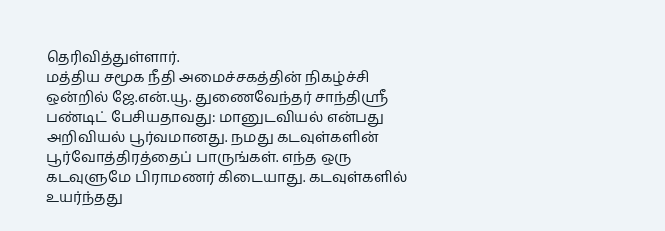தெரிவித்துள்ளார்.
மத்திய சமூக நீதி அமைச்சகத்தின் நிகழ்ச்சி ஒன்றில் ஜே.என்.யூ. துணைவேந்தர் சாந்திஸ்ரீ பண்டிட் பேசியதாவது: மானுடவியல் என்பது அறிவியல் பூர்வமானது. நமது கடவுள்களின் பூர்வோத்திரத்தைப் பாருங்கள். எந்த ஒரு கடவுளுமே பிராமணர் கிடையாது. கடவுள்களில் உயர்ந்தது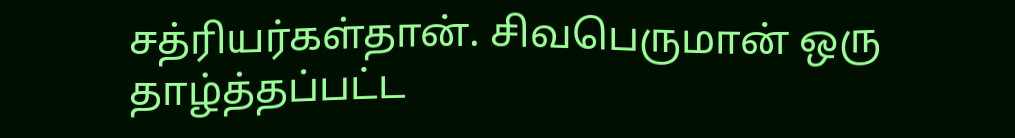சத்ரியர்கள்தான். சிவபெருமான் ஒரு தாழ்த்தப்பட்ட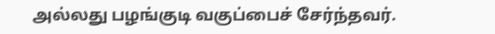அல்லது பழங்குடி வகுப்பைச் சேர்ந்தவர்.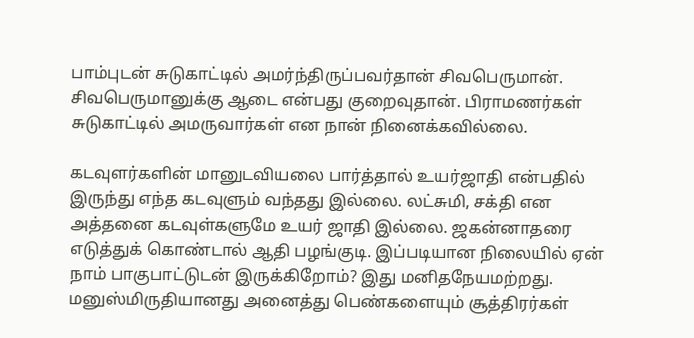பாம்புடன் சுடுகாட்டில் அமர்ந்திருப்பவர்தான் சிவபெருமான். சிவபெருமானுக்கு ஆடை என்பது குறைவுதான். பிராமணர்கள் சுடுகாட்டில் அமருவார்கள் என நான் நினைக்கவில்லை.

கடவுளர்களின் மானுடவியலை பார்த்தால் உயர்ஜாதி என்பதில் இருந்து எந்த கடவுளும் வந்தது இல்லை. லட்சுமி, சக்தி என அத்தனை கடவுள்களுமே உயர் ஜாதி இல்லை. ஜகன்னாதரை எடுத்துக் கொண்டால் ஆதி பழங்குடி. இப்படியான நிலையில் ஏன் நாம் பாகுபாட்டுடன் இருக்கிறோம்? இது மனிதநேயமற்றது.
மனுஸ்மிருதியானது அனைத்து பெண்களையும் சூத்திரர்கள்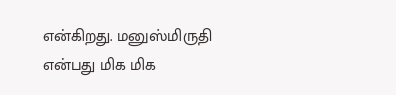என்கிறது. மனுஸ்மிருதி என்பது மிக மிக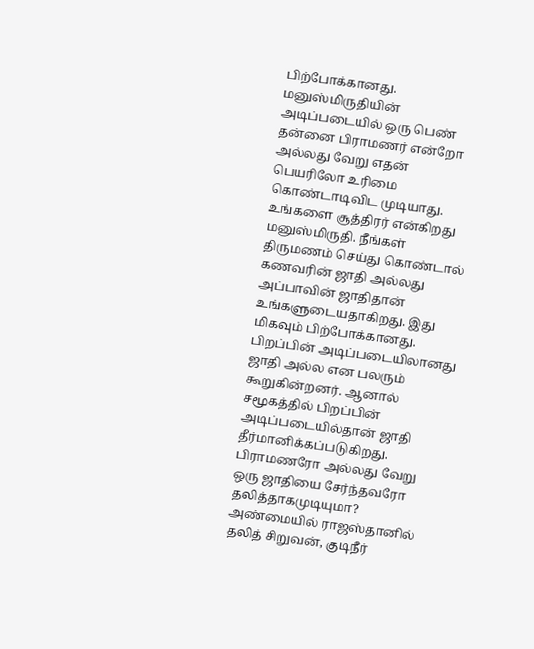பிற்போக்கானது. மனுஸ்மிருதியின் அடிப்படையில் ஒரு பெண் தன்னை பிராமணர் என்றோ அல்லது வேறு எதன் பெயரிலோ உரிமை கொண்டாடிவிட முடியாது. உங்களை சூத்திரர் என்கிறது மனுஸ்மிருதி. நீங்கள் திருமணம் செய்து கொண்டால் கணவரின் ஜாதி அல்லது அப்பாவின் ஜாதிதான் உங்களுடையதாகிறது. இது மிகவும் பிற்போக்கானது.
பிறப்பின் அடிப்படையிலானது ஜாதி அல்ல என பலரும் கூறுகின்றனர். ஆனால் சமூகத்தில் பிறப்பின் அடிப்படையில்தான் ஜாதி தீர்மானிக்கப்படுகிறது. பிராமணரோ அல்லது வேறு ஒரு ஜாதியை சேர்ந்தவரோ தலித்தாகமுடியுமா? அண்மையில் ராஜஸ்தானில் தலித் சிறுவன், குடிநீர்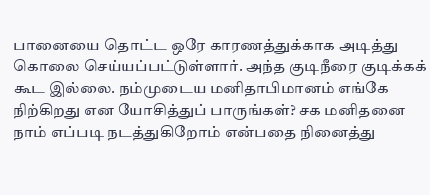பானையை தொட்ட ஒரே காரணத்துக்காக அடித்து கொலை செய்யப்பட்டுள்ளார். அந்த குடிநீரை குடிக்கக் கூட இல்லை. நம்முடைய மனிதாபிமானம் எங்கே நிற்கிறது என யோசித்துப் பாருங்கள்? சக மனிதனை நாம் எப்படி நடத்துகிறோம் என்பதை நினைத்து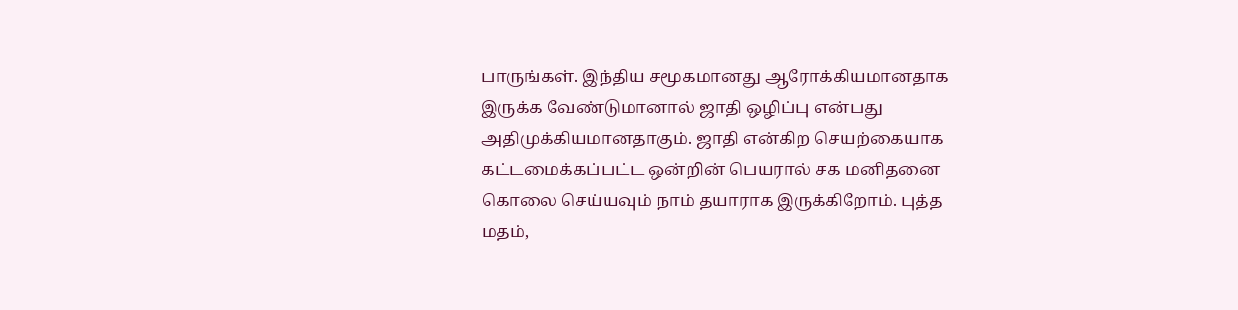பாருங்கள். இந்திய சமூகமானது ஆரோக்கியமானதாக இருக்க வேண்டுமானால் ஜாதி ஒழிப்பு என்பது அதிமுக்கியமானதாகும். ஜாதி என்கிற செயற்கையாக கட்டமைக்கப்பட்ட ஒன்றின் பெயரால் சக மனிதனை கொலை செய்யவும் நாம் தயாராக இருக்கிறோம். புத்த மதம்,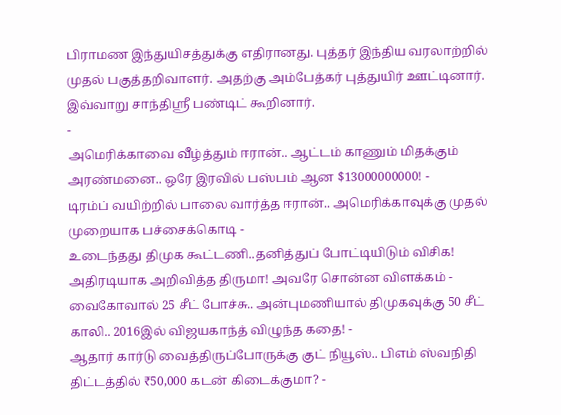பிராமண இந்துயிசத்துக்கு எதிரானது. புத்தர் இந்திய வரலாற்றில் முதல் பகுத்தறிவாளர். அதற்கு அம்பேத்கர் புத்துயிர் ஊட்டினார். இவ்வாறு சாந்திஸ்ரீ பண்டிட் கூறினார்.
-
அமெரிக்காவை வீழ்த்தும் ஈரான்.. ஆட்டம் காணும் மிதக்கும் அரண்மனை.. ஒரே இரவில் பஸ்பம் ஆன $13000000000! -
டிரம்ப் வயிற்றில் பாலை வார்த்த ஈரான்.. அமெரிக்காவுக்கு முதல் முறையாக பச்சைக்கொடி -
உடைந்தது திமுக கூட்டணி..தனித்துப் போட்டியிடும் விசிக! அதிரடியாக அறிவித்த திருமா! அவரே சொன்ன விளக்கம் -
வைகோவால் 25 சீட் போச்சு.. அன்புமணியால் திமுகவுக்கு 50 சீட் காலி.. 2016இல் விஜயகாந்த் விழுந்த கதை! -
ஆதார் கார்டு வைத்திருப்போருக்கு குட் நியூஸ்.. பிஎம் ஸ்வநிதி திட்டத்தில் ₹50,000 கடன் கிடைக்குமா? -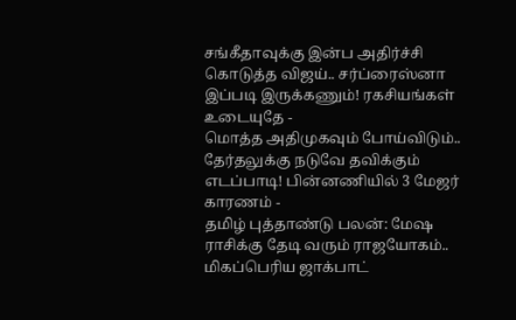சங்கீதாவுக்கு இன்ப அதிர்ச்சி கொடுத்த விஜய்.. சர்ப்ரைஸ்னா இப்படி இருக்கணும்! ரகசியங்கள் உடையுதே -
மொத்த அதிமுகவும் போய்விடும்.. தேர்தலுக்கு நடுவே தவிக்கும் எடப்பாடி! பின்னணியில் 3 மேஜர் காரணம் -
தமிழ் புத்தாண்டு பலன்: மேஷ ராசிக்கு தேடி வரும் ராஜயோகம்.. மிகப்பெரிய ஜாக்பாட்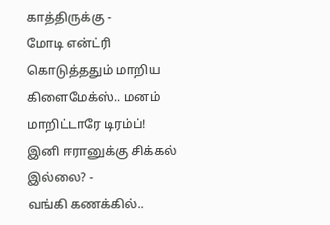காத்திருக்கு -
மோடி என்ட்ரி கொடுத்ததும் மாறிய கிளைமேக்ஸ்.. மனம் மாறிட்டாரே டிரம்ப்! இனி ஈரானுக்கு சிக்கல் இல்லை? -
வங்கி கணக்கில்..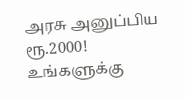அரசு அனுப்பிய ரூ.2000! உங்களுக்கு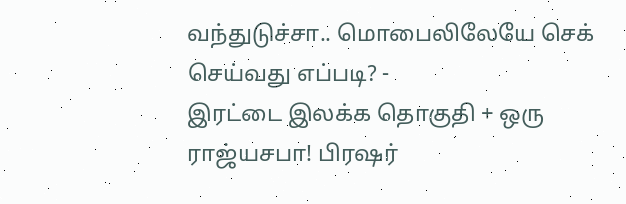வந்துடுச்சா.. மொபைலிலேயே செக் செய்வது எப்படி? -
இரட்டை இலக்க தொகுதி + ஒரு ராஜ்யசபா! பிரஷர்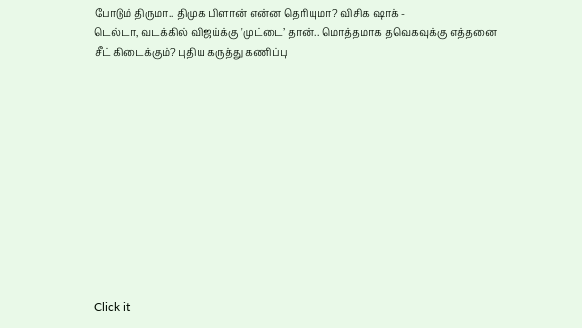போடும் திருமா.. திமுக பிளான் என்ன தெரியுமா? விசிக ஷாக் -
டெல்டா, வடக்கில் விஜய்க்கு 'முட்டை’ தான்.. மொத்தமாக தவெகவுக்கு எத்தனை சீட் கிடைக்கும்? புதிய கருத்து கணிப்பு












Click it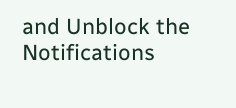and Unblock the Notifications